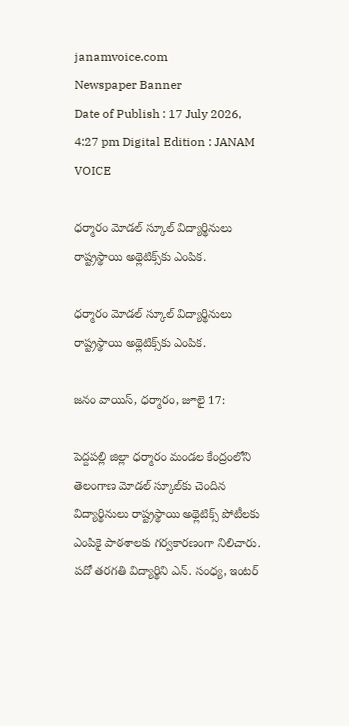janamvoice.com
Newspaper Banner
Date of Publish : 17 July 2026, 4:27 pm Digital Edition : JANAM VOICE

ధర్మారం మోడల్ స్కూల్ విద్యార్థినులు రాష్ట్రస్థాయి అథ్లెటిక్స్‌కు ఎంపిక.

ధర్మారం మోడల్ స్కూల్ విద్యార్థినులు రాష్ట్రస్థాయి అథ్లెటిక్స్‌కు ఎంపిక.

జనం వాయిస్, ధర్మారం, జూలై 17:

పెద్దపల్లి జిల్లా ధర్మారం మండల కేంద్రంలోని తెలంగాణ మోడల్ స్కూల్‌కు చెందిన విద్యార్థినులు రాష్ట్రస్థాయి అథ్లెటిక్స్ పోటీలకు ఎంపికై పాఠశాలకు గర్వకారణంగా నిలిచారు. పదో తరగతి విద్యార్థిని ఎన్. సంధ్య, ఇంటర్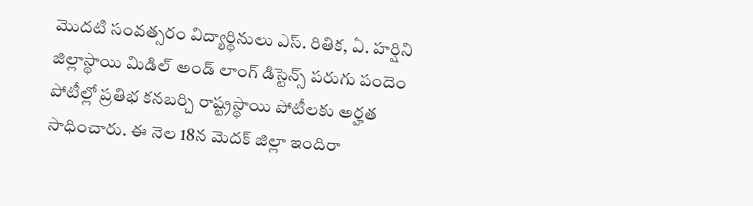మొదటి సంవత్సరం విద్యార్థినులు ఎస్. రితిక, ఏ. హర్షిని జిల్లాస్థాయి మిడిల్ అండ్ లాంగ్ డిస్టెన్స్ పరుగు పందెం పోటీల్లో ప్రతిభ కనబర్చి రాష్ట్రస్థాయి పోటీలకు అర్హత సాధించారు. ఈ నెల 18న మెదక్ జిల్లా ఇందిరా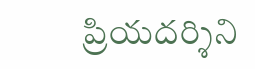ప్రియదర్శిని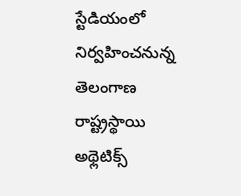స్టేడియంలో నిర్వహించనున్న తెలంగాణ రాష్ట్రస్థాయి అథ్లెటిక్స్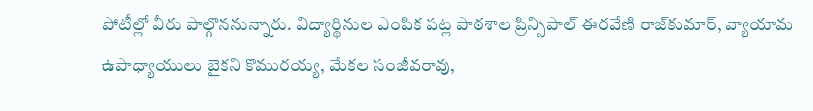పోటీల్లో వీరు పాల్గొననున్నారు. విద్యార్థినుల ఎంపిక పట్ల పాఠశాల ప్రిన్సిపాల్ ఈరవేణి రాజ్‌కుమార్, వ్యాయామ ఉపాధ్యాయులు బైకని కొమురయ్య, మేకల సంజీవరావు,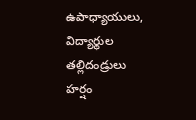ఉపాధ్యాయులు, విద్యార్థుల తల్లిదండ్రులు హర్షం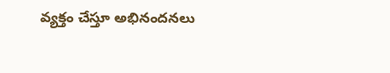వ్యక్తం చేస్తూ అభినందనలు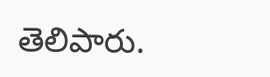తెలిపారు.